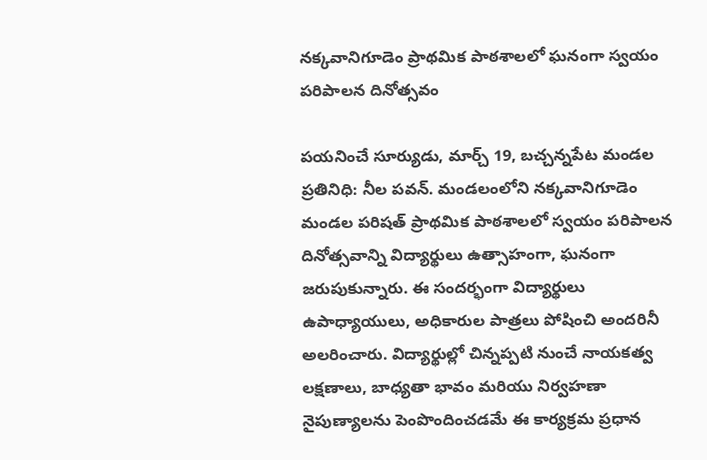నక్కవానిగూడెం ప్రాథమిక పాఠశాలలో ఘనంగా స్వయం పరిపాలన దినోత్సవం

పయనించే సూర్యుడు, మార్చ్ 19, బచ్చన్నపేట మండల ప్రతినిధి: నీల పవన్. మండలంలోని నక్కవానిగూడెం మండల పరిషత్ ప్రాథమిక పాఠశాలలో స్వయం పరిపాలన దినోత్సవాన్ని విద్యార్థులు ఉత్సాహంగా, ఘనంగా జరుపుకున్నారు. ఈ సందర్భంగా విద్యార్థులు ఉపాధ్యాయులు, అధికారుల పాత్రలు పోషించి అందరినీ అలరించారు. విద్యార్థుల్లో చిన్నప్పటి నుంచే నాయకత్వ లక్షణాలు, బాధ్యతా భావం మరియు నిర్వహణా నైపుణ్యాలను పెంపొందించడమే ఈ కార్యక్రమ ప్రధాన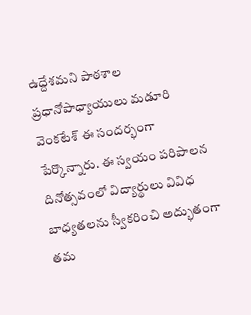ఉద్దేశమని పాఠశాల ప్రధానోపాధ్యాయులు మడూరి వెంకటేశ్ ఈ సందర్భంగా పేర్కొన్నారు. ఈ స్వయం పరిపాలన దినోత్సవంలో విద్యార్థులు వివిధ బాధ్యతలను స్వీకరించి అద్భుతంగా తమ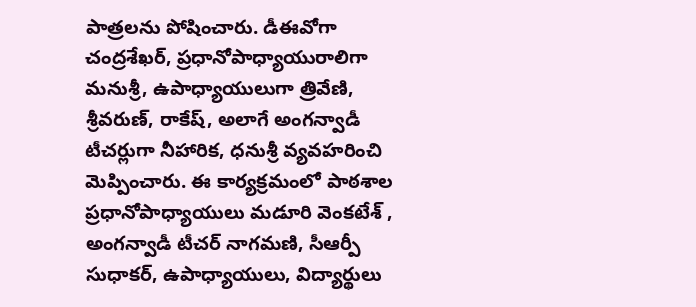పాత్రలను పోషించారు. డీఈవోగా చంద్రశేఖర్, ప్రధానోపాధ్యాయురాలిగా మనుశ్రీ, ఉపాధ్యాయులుగా త్రివేణి, శ్రీవరుణ్, రాకేష్, అలాగే అంగన్వాడీ టీచర్లుగా నీహారిక, ధనుశ్రీ వ్యవహరించి మెప్పించారు. ఈ కార్యక్రమంలో పాఠశాల ప్రధానోపాధ్యాయులు మడూరి వెంకటేశ్ , అంగన్వాడీ టీచర్ నాగమణి, సీఆర్పీ సుధాకర్, ఉపాధ్యాయులు, విద్యార్థులు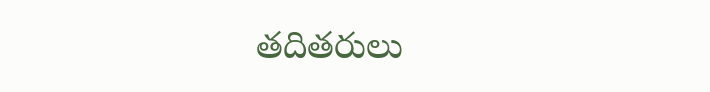తదితరులు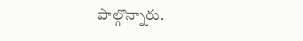పాల్గొన్నారు.